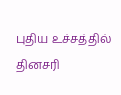புதிய உச்சத்தில் தினசரி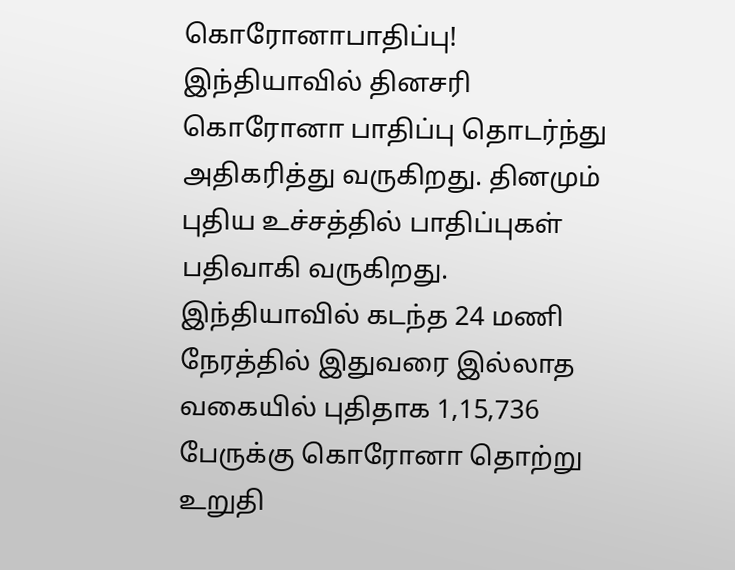கொரோனாபாதிப்பு!
இந்தியாவில் தினசரி கொரோனா பாதிப்பு தொடர்ந்து அதிகரித்து வருகிறது. தினமும் புதிய உச்சத்தில் பாதிப்புகள் பதிவாகி வருகிறது. இந்தியாவில் கடந்த 24 மணி நேரத்தில் இதுவரை இல்லாத வகையில் புதிதாக 1,15,736 பேருக்கு கொரோனா தொற்று உறுதி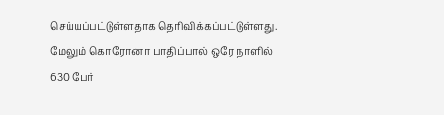செய்யப்பட்டுள்ளதாக தெரிவிக்கப்பட்டுள்ளது. மேலும் கொரோனா பாதிப்பால் ஒரே நாளில் 630 பேர்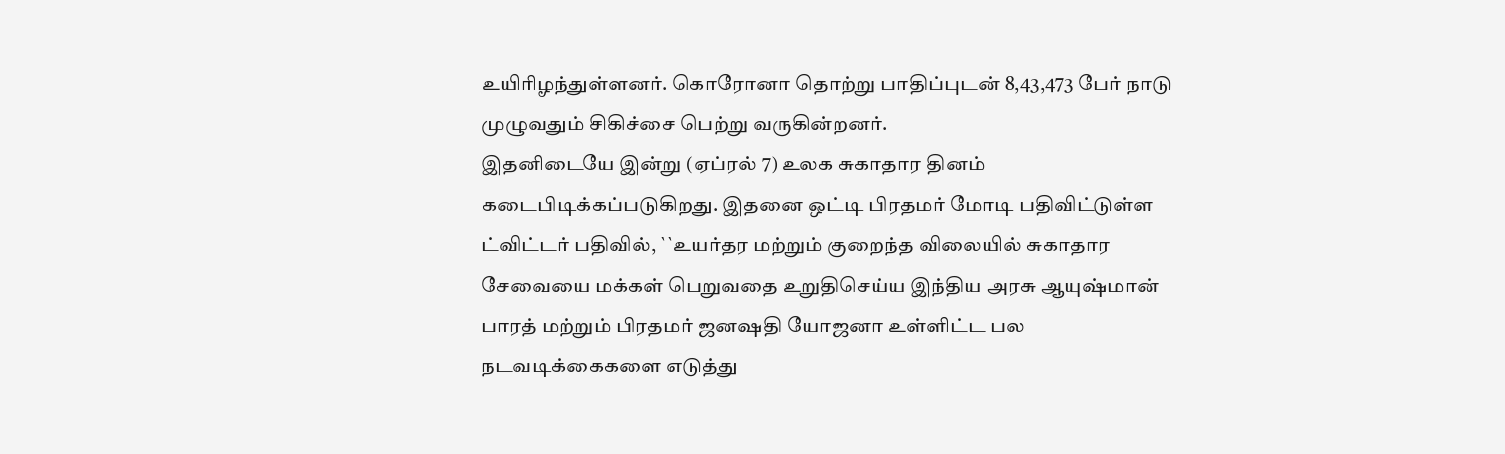உயிரிழந்துள்ளனர். கொரோனா தொற்று பாதிப்புடன் 8,43,473 பேர் நாடு முழுவதும் சிகிச்சை பெற்று வருகின்றனர்.
இதனிடையே இன்று (ஏப்ரல் 7) உலக சுகாதார தினம் கடைபிடிக்கப்படுகிறது. இதனை ஒட்டி பிரதமர் மோடி பதிவிட்டுள்ள ட்விட்டர் பதிவில், ``உயர்தர மற்றும் குறைந்த விலையில் சுகாதார சேவையை மக்கள் பெறுவதை உறுதிசெய்ய இந்திய அரசு ஆயுஷ்மான் பாரத் மற்றும் பிரதமர் ஜனஷதி யோஜனா உள்ளிட்ட பல நடவடிக்கைகளை எடுத்து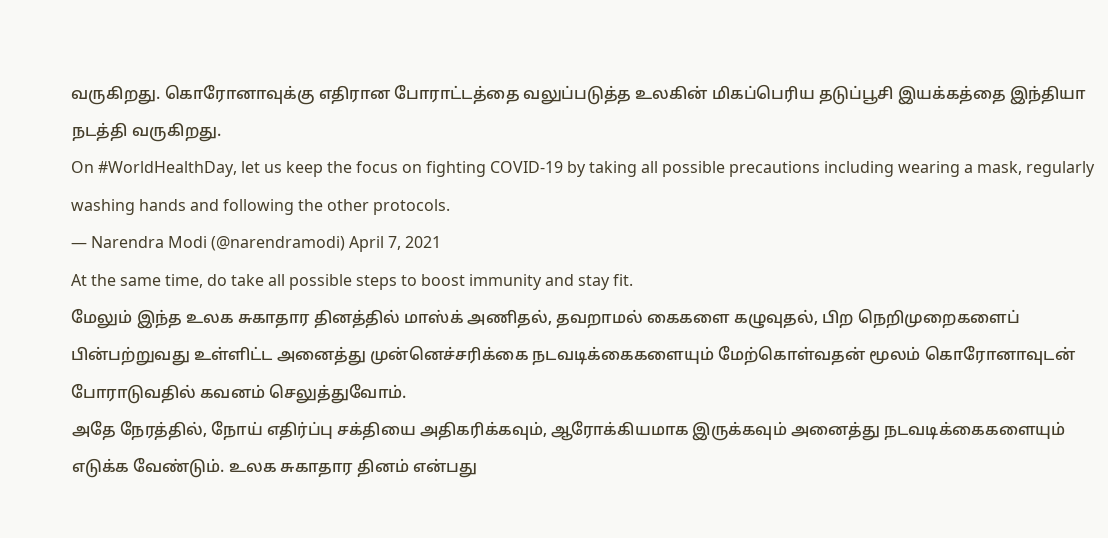வருகிறது. கொரோனாவுக்கு எதிரான போராட்டத்தை வலுப்படுத்த உலகின் மிகப்பெரிய தடுப்பூசி இயக்கத்தை இந்தியா நடத்தி வருகிறது.
On #WorldHealthDay, let us keep the focus on fighting COVID-19 by taking all possible precautions including wearing a mask, regularly washing hands and following the other protocols.
— Narendra Modi (@narendramodi) April 7, 2021
At the same time, do take all possible steps to boost immunity and stay fit.
மேலும் இந்த உலக சுகாதார தினத்தில் மாஸ்க் அணிதல், தவறாமல் கைகளை கழுவுதல், பிற நெறிமுறைகளைப் பின்பற்றுவது உள்ளிட்ட அனைத்து முன்னெச்சரிக்கை நடவடிக்கைகளையும் மேற்கொள்வதன் மூலம் கொரோனாவுடன் போராடுவதில் கவனம் செலுத்துவோம்.
அதே நேரத்தில், நோய் எதிர்ப்பு சக்தியை அதிகரிக்கவும், ஆரோக்கியமாக இருக்கவும் அனைத்து நடவடிக்கைகளையும் எடுக்க வேண்டும். உலக சுகாதார தினம் என்பது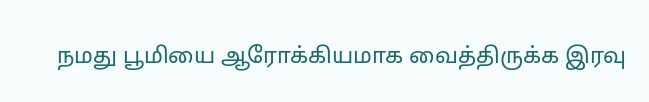நமது பூமியை ஆரோக்கியமாக வைத்திருக்க இரவு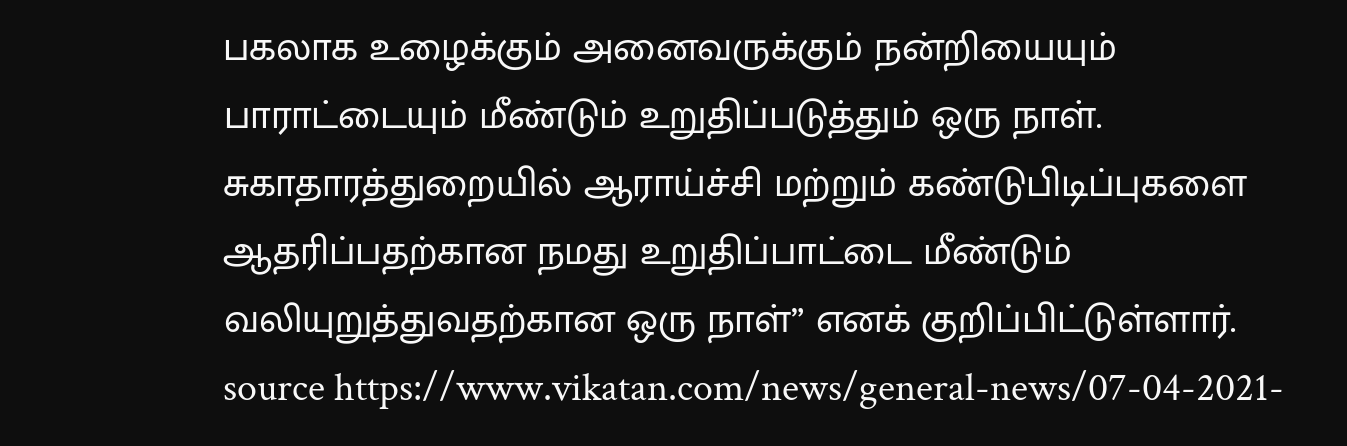பகலாக உழைக்கும் அனைவருக்கும் நன்றியையும் பாராட்டையும் மீண்டும் உறுதிப்படுத்தும் ஒரு நாள். சுகாதாரத்துறையில் ஆராய்ச்சி மற்றும் கண்டுபிடிப்புகளை ஆதரிப்பதற்கான நமது உறுதிப்பாட்டை மீண்டும் வலியுறுத்துவதற்கான ஒரு நாள்” எனக் குறிப்பிட்டுள்ளார்.
source https://www.vikatan.com/news/general-news/07-04-2021-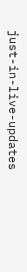just-in-live-updates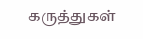கருத்துகள்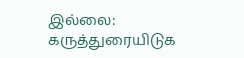இல்லை:
கருத்துரையிடுக